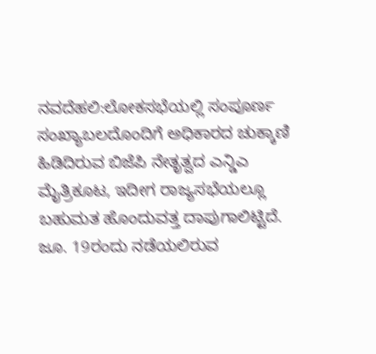ನವದೆಹಲಿ:ಲೋಕಸಭೆಯಲ್ಲಿ ಸಂಪೂರ್ಣ ಸಂಖ್ಯಾಬಲದೊಂದಿಗೆ ಅಧಿಕಾರದ ಚುಕ್ಕಾಣಿ ಹಿಡಿದಿರುವ ಬಿಜೆಪಿ ನೇತೃತ್ವದ ಎನ್ಡಿಎ ಮೈತ್ರಿಕೂಟ, ಇದೀಗ ರಾಜ್ಯಸಭೆಯಲ್ಲೂ ಬಹುಮತ ಹೊಂದುವತ್ತ ದಾಪುಗಾಲಿಟ್ಟಿದೆ. ಜೂ. 19ರಂದು ನಡೆಯಲಿರುವ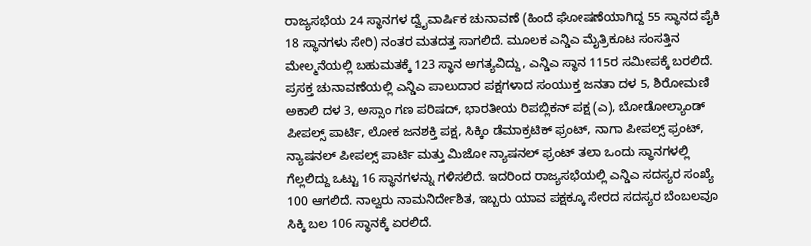ರಾಜ್ಯಸಭೆಯ 24 ಸ್ಥಾನಗಳ ದ್ವೈವಾರ್ಷಿಕ ಚುನಾವಣೆ (ಹಿಂದೆ ಘೋಷಣೆಯಾಗಿದ್ದ 55 ಸ್ಥಾನದ ಪೈಕಿ 18 ಸ್ಥಾನಗಳು ಸೇರಿ) ನಂತರ ಮತದತ್ತ ಸಾಗಲಿದೆ. ಮೂಲಕ ಎನ್ಡಿಎ ಮೈತ್ರಿಕೂಟ ಸಂಸತ್ತಿನ ಮೇಲ್ಮನೆಯಲ್ಲಿ ಬಹುಮತಕ್ಕೆ 123 ಸ್ಥಾನ ಅಗತ್ಯವಿದ್ದು, ಎನ್ಡಿಎ ಸ್ಥಾನ 115ರ ಸಮೀಪಕ್ಕೆ ಬರಲಿದೆ. ಪ್ರಸಕ್ತ ಚುನಾವಣೆಯಲ್ಲಿ ಎನ್ಡಿಎ ಪಾಲುದಾರ ಪಕ್ಷಗಳಾದ ಸಂಯುಕ್ತ ಜನತಾ ದಳ 5, ಶಿರೋಮಣಿ ಅಕಾಲಿ ದಳ 3, ಅಸ್ಸಾಂ ಗಣ ಪರಿಷದ್, ಭಾರತೀಯ ರಿಪಬ್ಲಿಕನ್ ಪಕ್ಷ (ಎ), ಬೋಡೋಲ್ಯಾಂಡ್ ಪೀಪಲ್ಸ್ ಪಾರ್ಟಿ, ಲೋಕ ಜನಶಕ್ತಿ ಪಕ್ಷ, ಸಿಕ್ಕಿಂ ಡೆಮಾಕ್ರಟಿಕ್ ಫ್ರಂಟ್, ನಾಗಾ ಪೀಪಲ್ಸ್ ಫ್ರಂಟ್, ನ್ಯಾಷನಲ್ ಪೀಪಲ್ಸ್ ಪಾರ್ಟಿ ಮತ್ತು ಮಿಜೋ ನ್ಯಾಷನಲ್ ಫ್ರಂಟ್ ತಲಾ ಒಂದು ಸ್ಥಾನಗಳಲ್ಲಿ ಗೆಲ್ಲಲಿದ್ದು ಒಟ್ಟು 16 ಸ್ಥಾನಗಳನ್ನು ಗಳಿಸಲಿದೆ. ಇದರಿಂದ ರಾಜ್ಯಸಭೆಯಲ್ಲಿ ಎನ್ಡಿಎ ಸದಸ್ಯರ ಸಂಖ್ಯೆ 100 ಆಗಲಿದೆ. ನಾಲ್ವರು ನಾಮನಿರ್ದೇಶಿತ, ಇಬ್ಬರು ಯಾವ ಪಕ್ಷಕ್ಕೂ ಸೇರದ ಸದಸ್ಯರ ಬೆಂಬಲವೂ ಸಿಕ್ಕಿ ಬಲ 106 ಸ್ಥಾನಕ್ಕೆ ಏರಲಿದೆ.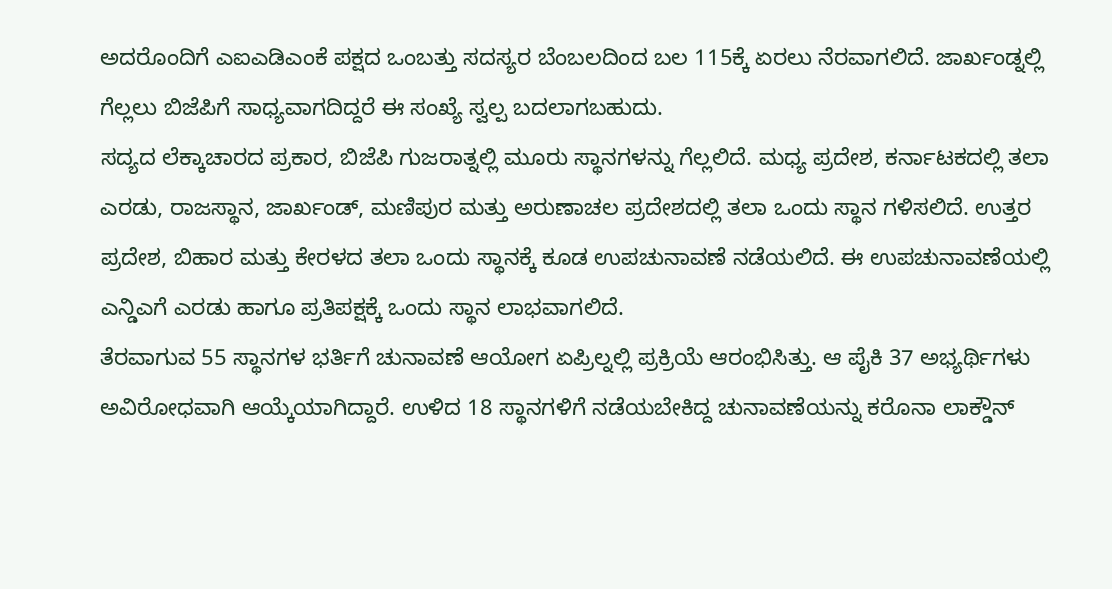ಅದರೊಂದಿಗೆ ಎಐಎಡಿಎಂಕೆ ಪಕ್ಷದ ಒಂಬತ್ತು ಸದಸ್ಯರ ಬೆಂಬಲದಿಂದ ಬಲ 115ಕ್ಕೆ ಏರಲು ನೆರವಾಗಲಿದೆ. ಜಾರ್ಖಂಡ್ನಲ್ಲಿ ಗೆಲ್ಲಲು ಬಿಜೆಪಿಗೆ ಸಾಧ್ಯವಾಗದಿದ್ದರೆ ಈ ಸಂಖ್ಯೆ ಸ್ವಲ್ಪ ಬದಲಾಗಬಹುದು.
ಸದ್ಯದ ಲೆಕ್ಕಾಚಾರದ ಪ್ರಕಾರ, ಬಿಜೆಪಿ ಗುಜರಾತ್ನಲ್ಲಿ ಮೂರು ಸ್ಥಾನಗಳನ್ನು ಗೆಲ್ಲಲಿದೆ. ಮಧ್ಯ ಪ್ರದೇಶ, ಕರ್ನಾಟಕದಲ್ಲಿ ತಲಾ ಎರಡು, ರಾಜಸ್ಥಾನ, ಜಾರ್ಖಂಡ್, ಮಣಿಪುರ ಮತ್ತು ಅರುಣಾಚಲ ಪ್ರದೇಶದಲ್ಲಿ ತಲಾ ಒಂದು ಸ್ಥಾನ ಗಳಿಸಲಿದೆ. ಉತ್ತರ ಪ್ರದೇಶ, ಬಿಹಾರ ಮತ್ತು ಕೇರಳದ ತಲಾ ಒಂದು ಸ್ಥಾನಕ್ಕೆ ಕೂಡ ಉಪಚುನಾವಣೆ ನಡೆಯಲಿದೆ. ಈ ಉಪಚುನಾವಣೆಯಲ್ಲಿ ಎನ್ಡಿಎಗೆ ಎರಡು ಹಾಗೂ ಪ್ರತಿಪಕ್ಷಕ್ಕೆ ಒಂದು ಸ್ಥಾನ ಲಾಭವಾಗಲಿದೆ.
ತೆರವಾಗುವ 55 ಸ್ಥಾನಗಳ ಭರ್ತಿಗೆ ಚುನಾವಣೆ ಆಯೋಗ ಏಪ್ರಿಲ್ನಲ್ಲಿ ಪ್ರಕ್ರಿಯೆ ಆರಂಭಿಸಿತ್ತು. ಆ ಪೈಕಿ 37 ಅಭ್ಯರ್ಥಿಗಳು ಅವಿರೋಧವಾಗಿ ಆಯ್ಕೆಯಾಗಿದ್ದಾರೆ. ಉಳಿದ 18 ಸ್ಥಾನಗಳಿಗೆ ನಡೆಯಬೇಕಿದ್ದ ಚುನಾವಣೆಯನ್ನು ಕರೊನಾ ಲಾಕ್ಡೌನ್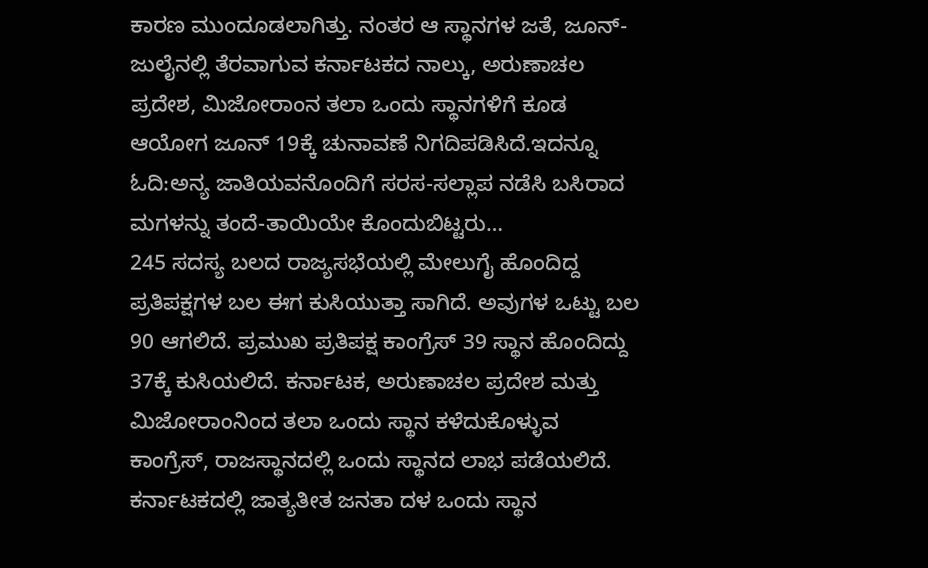ಕಾರಣ ಮುಂದೂಡಲಾಗಿತ್ತು. ನಂತರ ಆ ಸ್ಥಾನಗಳ ಜತೆ, ಜೂನ್-ಜುಲೈನಲ್ಲಿ ತೆರವಾಗುವ ಕರ್ನಾಟಕದ ನಾಲ್ಕು, ಅರುಣಾಚಲ ಪ್ರದೇಶ, ಮಿಜೋರಾಂನ ತಲಾ ಒಂದು ಸ್ಥಾನಗಳಿಗೆ ಕೂಡ ಆಯೋಗ ಜೂನ್ 19ಕ್ಕೆ ಚುನಾವಣೆ ನಿಗದಿಪಡಿಸಿದೆ.ಇದನ್ನೂ ಓದಿ:ಅನ್ಯ ಜಾತಿಯವನೊಂದಿಗೆ ಸರಸ-ಸಲ್ಲಾಪ ನಡೆಸಿ ಬಸಿರಾದ ಮಗಳನ್ನು ತಂದೆ-ತಾಯಿಯೇ ಕೊಂದುಬಿಟ್ಟರು…
245 ಸದಸ್ಯ ಬಲದ ರಾಜ್ಯಸಭೆಯಲ್ಲಿ ಮೇಲುಗೈ ಹೊಂದಿದ್ದ ಪ್ರತಿಪಕ್ಷಗಳ ಬಲ ಈಗ ಕುಸಿಯುತ್ತಾ ಸಾಗಿದೆ. ಅವುಗಳ ಒಟ್ಟು ಬಲ 90 ಆಗಲಿದೆ. ಪ್ರಮುಖ ಪ್ರತಿಪಕ್ಷ ಕಾಂಗ್ರೆಸ್ 39 ಸ್ಥಾನ ಹೊಂದಿದ್ದು 37ಕ್ಕೆ ಕುಸಿಯಲಿದೆ. ಕರ್ನಾಟಕ, ಅರುಣಾಚಲ ಪ್ರದೇಶ ಮತ್ತು ಮಿಜೋರಾಂನಿಂದ ತಲಾ ಒಂದು ಸ್ಥಾನ ಕಳೆದುಕೊಳ್ಳುವ ಕಾಂಗ್ರೆಸ್, ರಾಜಸ್ಥಾನದಲ್ಲಿ ಒಂದು ಸ್ಥಾನದ ಲಾಭ ಪಡೆಯಲಿದೆ. ಕರ್ನಾಟಕದಲ್ಲಿ ಜಾತ್ಯತೀತ ಜನತಾ ದಳ ಒಂದು ಸ್ಥಾನ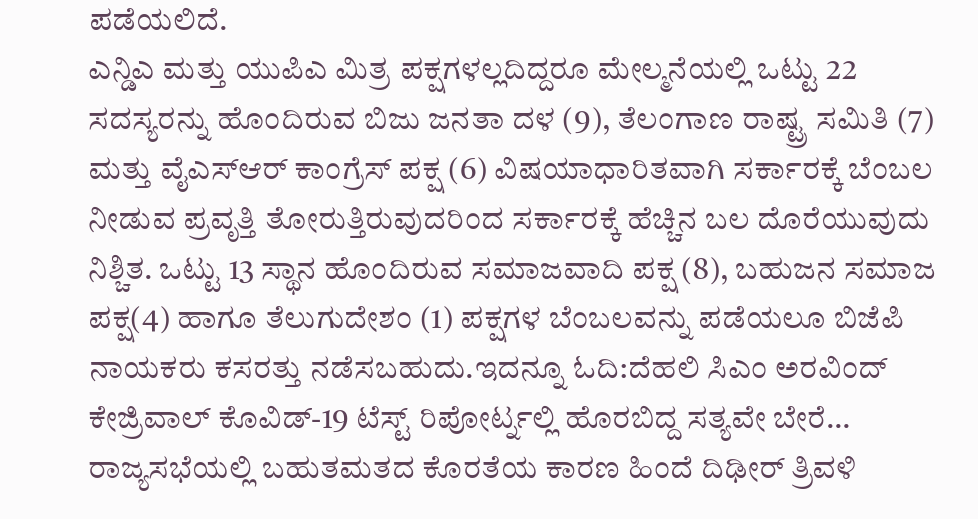ಪಡೆಯಲಿದೆ.
ಎನ್ಡಿಎ ಮತ್ತು ಯುಪಿಎ ಮಿತ್ರ ಪಕ್ಷಗಳಲ್ಲದಿದ್ದರೂ ಮೇಲ್ಮನೆಯಲ್ಲಿ ಒಟ್ಟು 22 ಸದಸ್ಯರನ್ನು ಹೊಂದಿರುವ ಬಿಜು ಜನತಾ ದಳ (9), ತೆಲಂಗಾಣ ರಾಷ್ಟ್ರ ಸಮಿತಿ (7) ಮತ್ತು ವೈಎಸ್ಆರ್ ಕಾಂಗ್ರೆಸ್ ಪಕ್ಷ (6) ವಿಷಯಾಧಾರಿತವಾಗಿ ಸರ್ಕಾರಕ್ಕೆ ಬೆಂಬಲ ನೀಡುವ ಪ್ರವೃತ್ತಿ ತೋರುತ್ತಿರುವುದರಿಂದ ಸರ್ಕಾರಕ್ಕೆ ಹೆಚ್ಚಿನ ಬಲ ದೊರೆಯುವುದು ನಿಶ್ಚಿತ. ಒಟ್ಟು 13 ಸ್ಥಾನ ಹೊಂದಿರುವ ಸಮಾಜವಾದಿ ಪಕ್ಷ (8), ಬಹುಜನ ಸಮಾಜ ಪಕ್ಷ(4) ಹಾಗೂ ತೆಲುಗುದೇಶಂ (1) ಪಕ್ಷಗಳ ಬೆಂಬಲವನ್ನು ಪಡೆಯಲೂ ಬಿಜೆಪಿ ನಾಯಕರು ಕಸರತ್ತು ನಡೆಸಬಹುದು.ಇದನ್ನೂ ಓದಿ:ದೆಹಲಿ ಸಿಎಂ ಅರವಿಂದ್ ಕೇಜ್ರಿವಾಲ್ ಕೊವಿಡ್-19 ಟೆಸ್ಟ್ ರಿಪೋರ್ಟ್ನಲ್ಲಿ ಹೊರಬಿದ್ದ ಸತ್ಯವೇ ಬೇರೆ…
ರಾಜ್ಯಸಭೆಯಲ್ಲಿ ಬಹುತಮತದ ಕೊರತೆಯ ಕಾರಣ ಹಿಂದೆ ದಿಢೀರ್ ತ್ರಿವಳಿ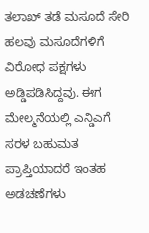ತಲಾಖ್ ತಡೆ ಮಸೂದೆ ಸೇರಿ ಹಲವು ಮಸೂದೆಗಳಿಗೆ ವಿರೋಧ ಪಕ್ಷಗಳು ಅಡ್ಡಿಪಡಿಸಿದ್ದವು. ಈಗ ಮೇಲ್ಮನೆಯಲ್ಲಿ ಎನ್ಡಿಎಗೆ ಸರಳ ಬಹುಮತ ಪ್ರಾಪ್ತಿಯಾದರೆ ಇಂತಹ ಅಡಚಣೆಗಳು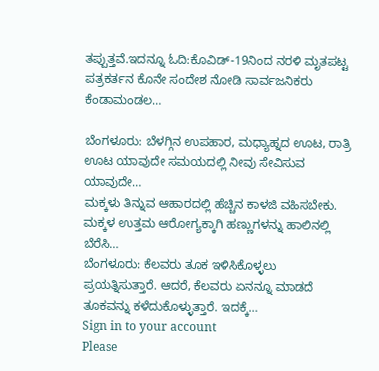ತಪ್ಪುತ್ತವೆ.ಇದನ್ನೂ ಓದಿ:ಕೊವಿಡ್-19ನಿಂದ ನರಳಿ ಮೃತಪಟ್ಟ ಪತ್ರಕರ್ತನ ಕೊನೇ ಸಂದೇಶ ನೋಡಿ ಸಾರ್ವಜನಿಕರು ಕೆಂಡಾಮಂಡಲ…

ಬೆಂಗಳೂರು: ಬೆಳಗ್ಗಿನ ಉಪಹಾರ, ಮಧ್ಯಾಹ್ನದ ಊಟ, ರಾತ್ರಿ ಊಟ ಯಾವುದೇ ಸಮಯದಲ್ಲಿ ನೀವು ಸೇವಿಸುವ ಯಾವುದೇ…
ಮಕ್ಕಳು ತಿನ್ನುವ ಆಹಾರದಲ್ಲಿ ಹೆಚ್ಚಿನ ಕಾಳಜಿ ವಹಿಸಬೇಕು. ಮಕ್ಕಳ ಉತ್ತಮ ಆರೋಗ್ಯಕ್ಕಾಗಿ ಹಣ್ಣುಗಳನ್ನು ಹಾಲಿನಲ್ಲಿ ಬೆರೆಸಿ…
ಬೆಂಗಳೂರು: ಕೆಲವರು ತೂಕ ಇಳಿಸಿಕೊಳ್ಳಲು ಪ್ರಯತ್ನಿಸುತ್ತಾರೆ. ಆದರೆ, ಕೆಲವರು ಏನನ್ನೂ ಮಾಡದೆ ತೂಕವನ್ನು ಕಳೆದುಕೊಳ್ಳುತ್ತಾರೆ. ಇದಕ್ಕೆ…
Sign in to your account
Please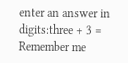enter an answer in digits:three + 3 =
Remember me